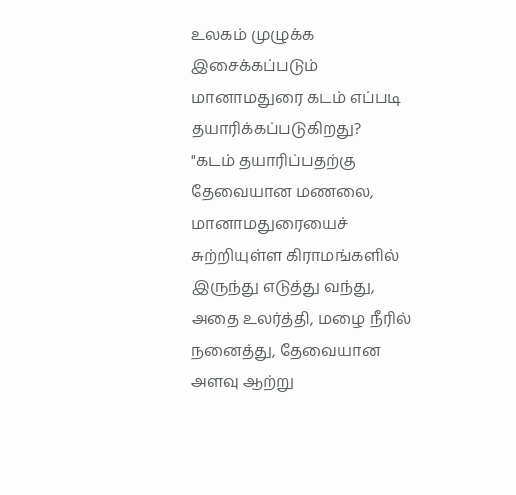உலகம் முழுக்க இசைக்கப்படும் மானாமதுரை கடம் எப்படி தயாரிக்கப்படுகிறது?
"கடம் தயாரிப்பதற்கு தேவையான மணலை, மானாமதுரையைச் சுற்றியுள்ள கிராமங்களில் இருந்து எடுத்து வந்து, அதை உலர்த்தி, மழை நீரில் நனைத்து, தேவையான அளவு ஆற்று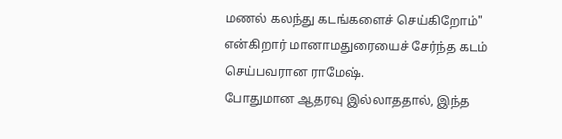மணல் கலந்து கடங்களைச் செய்கிறோம்" என்கிறார் மானாமதுரையைச் சேர்ந்த கடம் செய்பவரான ராமேஷ்.
போதுமான ஆதரவு இல்லாததால், இந்த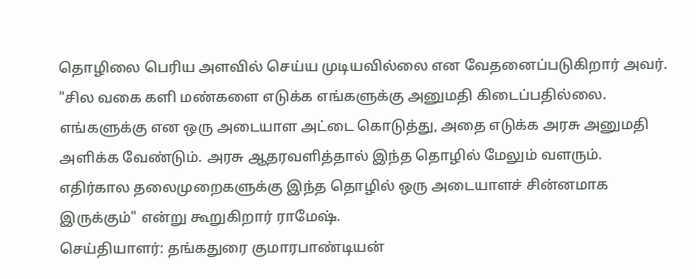தொழிலை பெரிய அளவில் செய்ய முடியவில்லை என வேதனைப்படுகிறார் அவர்.
"சில வகை களி மண்களை எடுக்க எங்களுக்கு அனுமதி கிடைப்பதில்லை. எங்களுக்கு என ஒரு அடையாள அட்டை கொடுத்து, அதை எடுக்க அரசு அனுமதி அளிக்க வேண்டும். அரசு ஆதரவளித்தால் இந்த தொழில் மேலும் வளரும். எதிர்கால தலைமுறைகளுக்கு இந்த தொழில் ஒரு அடையாளச் சின்னமாக இருக்கும்" என்று கூறுகிறார் ராமேஷ்.
செய்தியாளர்: தங்கதுரை குமாரபாண்டியன்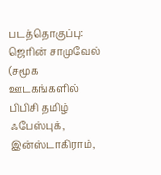படத்தொகுப்பு: ஜெரின் சாமுவேல்
(சமூக ஊடகங்களில் பிபிசி தமிழ் ஃபேஸ்புக், இன்ஸ்டாகிராம்,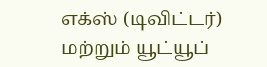எக்ஸ் (டிவிட்டர்) மற்றும் யூட்யூப்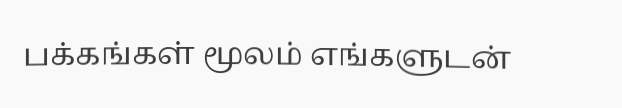பக்கங்கள் மூலம் எங்களுடன்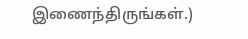இணைந்திருங்கள்.)